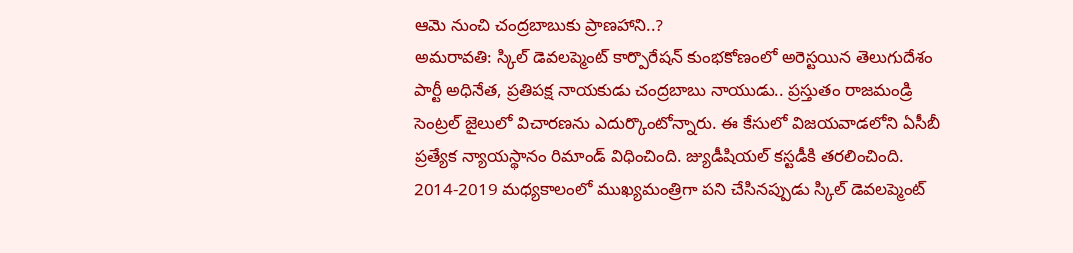ఆమె నుంచి చంద్రబాబుకు ప్రాణహాని..?
అమరావతి: స్కిల్ డెవలప్మెంట్ కార్పొరేషన్ కుంభకోణంలో అరెస్టయిన తెలుగుదేశం పార్టీ అధినేత, ప్రతిపక్ష నాయకుడు చంద్రబాబు నాయుడు.. ప్రస్తుతం రాజమండ్రి సెంట్రల్ జైలులో విచారణను ఎదుర్కొంటోన్నారు. ఈ కేసులో విజయవాడలోని ఏసీబీ ప్రత్యేక న్యాయస్థానం రిమాండ్ విధించింది. జ్యుడీషియల్ కస్టడీకి తరలించింది.
2014-2019 మధ్యకాలంలో ముఖ్యమంత్రిగా పని చేసినప్పుడు స్కిల్ డెవలప్మెంట్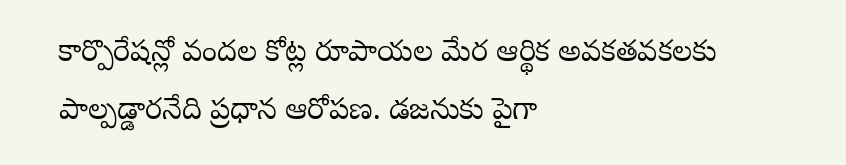కార్పొరేషన్లో వందల కోట్ల రూపాయల మేర ఆర్థిక అవకతవకలకు పాల్పడ్డారనేది ప్రధాన ఆరోపణ. డజనుకు పైగా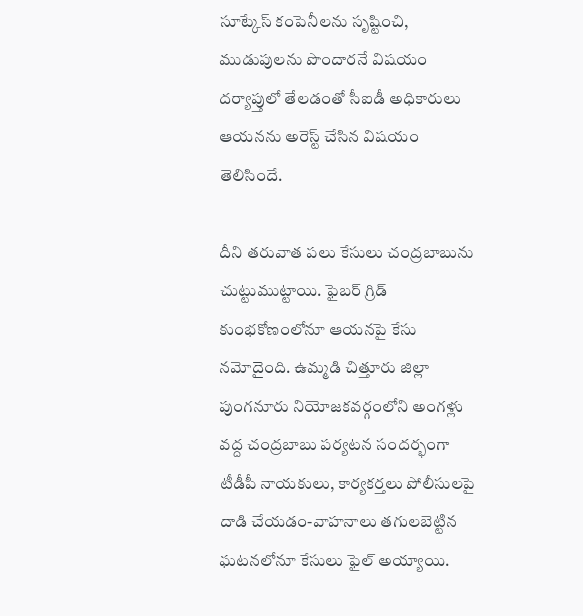సూట్కేస్ కంపెనీలను సృష్టించి, ముడుపులను పొందారనే విషయం దర్యాప్తులో తేలడంతో సీఐడీ అధికారులు ఆయనను అరెస్ట్ చేసిన విషయం తెలిసిందే.

దీని తరువాత పలు కేసులు చంద్రబాబును చుట్టుముట్టాయి. ఫైబర్ గ్రిడ్ కుంభకోణంలోనూ ఆయనపై కేసు నమోదైంది. ఉమ్మడి చిత్తూరు జిల్లా పుంగనూరు నియోజకవర్గంలోని అంగళ్లు వద్ద చంద్రబాబు పర్యటన సందర్భంగా టీడీపీ నాయకులు, కార్యకర్తలు పోలీసులపై దాడి చేయడం-వాహనాలు తగులబెట్టిన ఘటనలోనూ కేసులు ఫైల్ అయ్యాయి.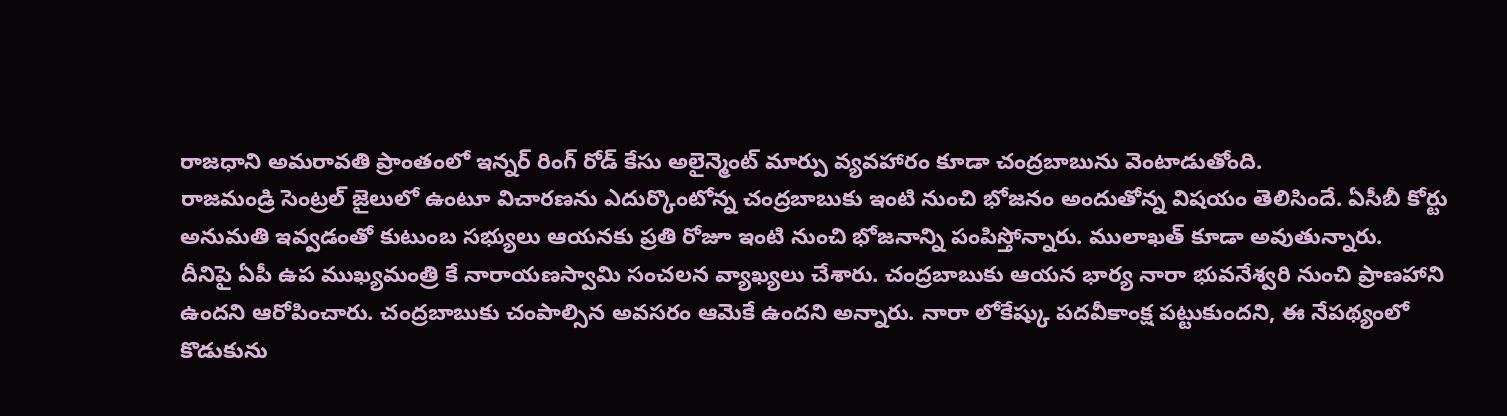రాజధాని అమరావతి ప్రాంతంలో ఇన్నర్ రింగ్ రోడ్ కేసు అలైన్మెంట్ మార్పు వ్యవహారం కూడా చంద్రబాబును వెంటాడుతోంది.
రాజమండ్రి సెంట్రల్ జైలులో ఉంటూ విచారణను ఎదుర్కొంటోన్న చంద్రబాబుకు ఇంటి నుంచి భోజనం అందుతోన్న విషయం తెలిసిందే. ఏసీబీ కోర్టు అనుమతి ఇవ్వడంతో కుటుంబ సభ్యులు ఆయనకు ప్రతి రోజూ ఇంటి నుంచి భోజనాన్ని పంపిస్తోన్నారు. ములాఖత్ కూడా అవుతున్నారు.
దీనిపై ఏపీ ఉప ముఖ్యమంత్రి కే నారాయణస్వామి సంచలన వ్యాఖ్యలు చేశారు. చంద్రబాబుకు ఆయన భార్య నారా భువనేశ్వరి నుంచి ప్రాణహాని ఉందని ఆరోపించారు. చంద్రబాబుకు చంపాల్సిన అవసరం ఆమెకే ఉందని అన్నారు. నారా లోకేష్కు పదవీకాంక్ష పట్టుకుందని, ఈ నేపథ్యంలో కొడుకును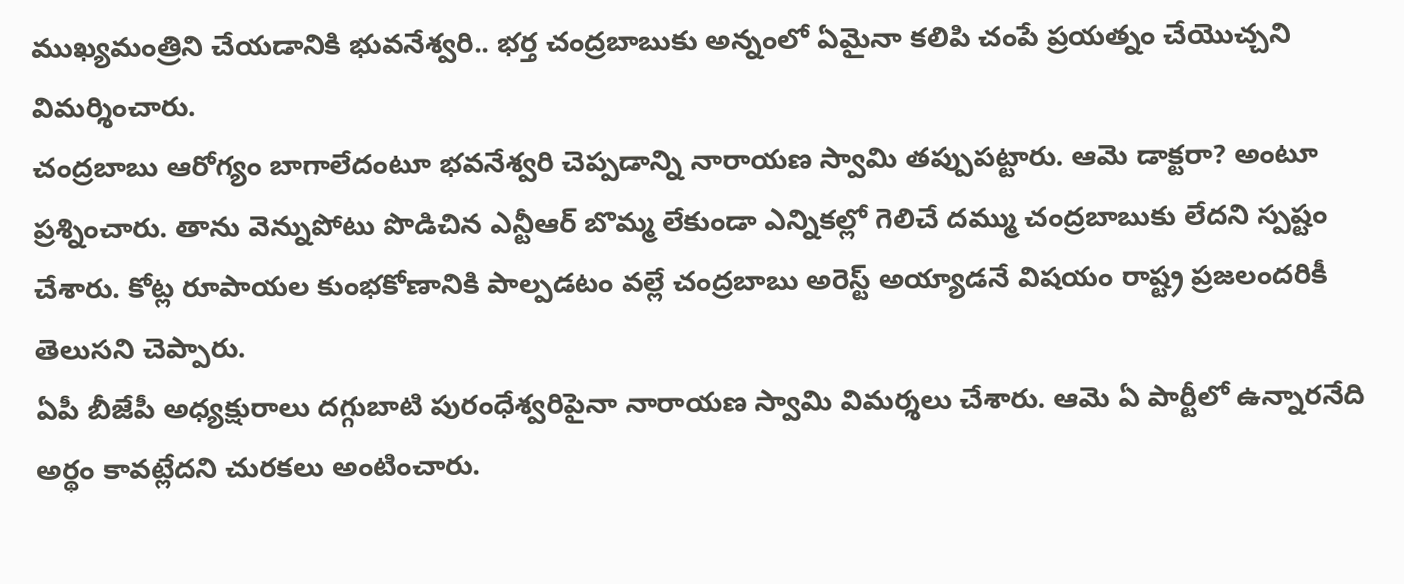ముఖ్యమంత్రిని చేయడానికి భువనేశ్వరి.. భర్త చంద్రబాబుకు అన్నంలో ఏమైనా కలిపి చంపే ప్రయత్నం చేయొచ్చని విమర్శించారు.
చంద్రబాబు ఆరోగ్యం బాగాలేదంటూ భవనేశ్వరి చెప్పడాన్ని నారాయణ స్వామి తప్పుపట్టారు. ఆమె డాక్టరా? అంటూ ప్రశ్నించారు. తాను వెన్నుపోటు పొడిచిన ఎన్టీఆర్ బొమ్మ లేకుండా ఎన్నికల్లో గెలిచే దమ్ము చంద్రబాబుకు లేదని స్పష్టం చేశారు. కోట్ల రూపాయల కుంభకోణానికి పాల్పడటం వల్లే చంద్రబాబు అరెస్ట్ అయ్యాడనే విషయం రాష్ట్ర ప్రజలందరికీ తెలుసని చెప్పారు.
ఏపీ బీజేపీ అధ్యక్షురాలు దగ్గుబాటి పురంధేశ్వరిపైనా నారాయణ స్వామి విమర్శలు చేశారు. ఆమె ఏ పార్టీలో ఉన్నారనేది అర్థం కావట్లేదని చురకలు అంటించారు.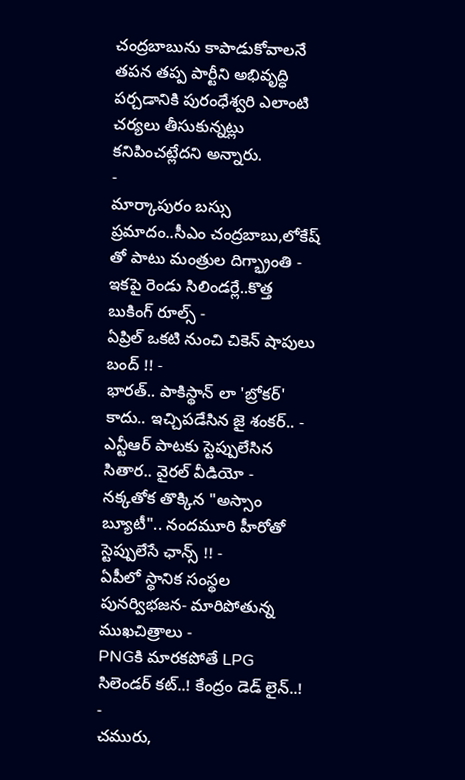చంద్రబాబును కాపాడుకోవాలనే తపన తప్ప పార్టీని అభివృద్ధి పర్చడానికి పురంధేశ్వరి ఎలాంటి చర్యలు తీసుకున్నట్లు కనిపించట్లేదని అన్నారు.
-
మార్కాపురం బస్సు ప్రమాదం..సీఎం చంద్రబాబు,లోకేష్ తో పాటు మంత్రుల దిగ్భ్రాంతి -
ఇకపై రెండు సిలిండర్లే..కొత్త బుకింగ్ రూల్స్ -
ఏప్రిల్ ఒకటి నుంచి చికెన్ షాపులు బంద్ !! -
భారత్.. పాకిస్థాన్ లా 'బ్రోకర్' కాదు.. ఇచ్చిపడేసిన జై శంకర్.. -
ఎన్టీఆర్ పాటకు స్టెప్పులేసిన సితార.. వైరల్ వీడియో -
నక్కతోక తొక్కిన "అస్సాం బ్యూటీ".. నందమూరి హీరోతో స్టెప్పులేసే ఛాన్స్ !! -
ఏపీలో స్థానిక సంస్థల పునర్విభజన- మారిపోతున్న ముఖచిత్రాలు -
PNGకి మారకపోతే LPG సిలెండర్ కట్..! కేంద్రం డెడ్ లైన్..! -
చమురు,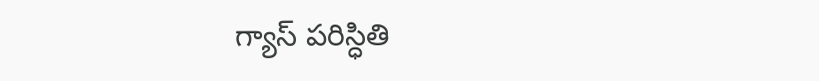గ్యాస్ పరిస్ధితి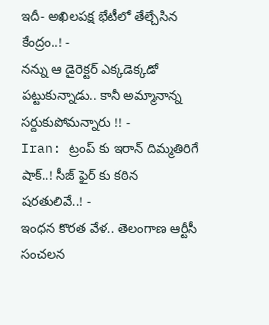ఇదీ- అఖిలపక్ష భేటీలో తేల్చేసిన కేంద్రం..! -
నన్ను ఆ డైరెక్టర్ ఎక్కడెక్కడో పట్టుకున్నాడు.. కానీ అమ్మానాన్న సర్దుకుపోమన్నారు !! -
Iran: ట్రంప్ కు ఇరాన్ దిమ్మతిరిగే షాక్..! సీజ్ ఫైర్ కు కఠిన షరతులివే..! -
ఇంధన కొరత వేళ.. తెలంగాణ ఆర్టీసీ సంచలన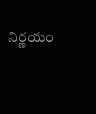నిర్ణయం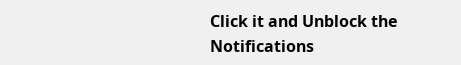Click it and Unblock the Notifications